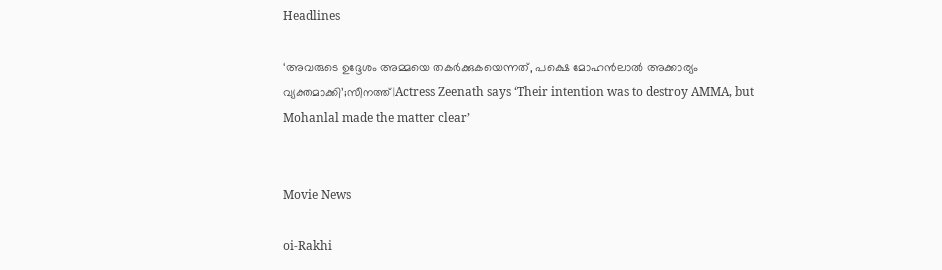Headlines

‘അവരുടെ ഉദ്ദേശം അമ്മയെ തകർക്കുകയെന്നത്, പക്ഷെ മോഹൻലാൽ അക്കാര്യം വ്യക്തമാക്കി’;സീനത്ത്|Actress Zeenath says ‘Their intention was to destroy AMMA, but Mohanlal made the matter clear’


Movie News

oi-Rakhi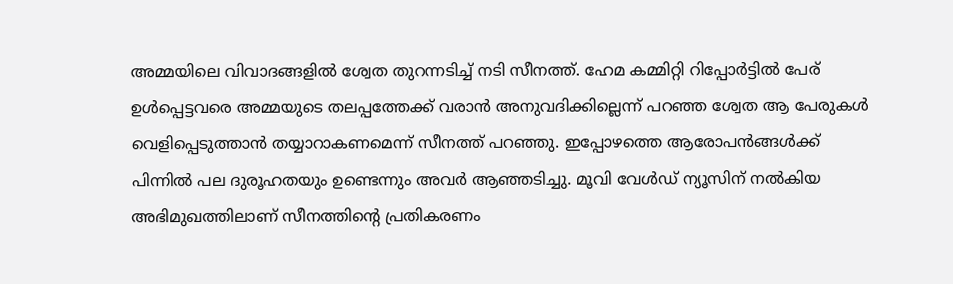അമ്മയിലെ വിവാദങ്ങളിൽ ശ്വേത തുറന്നടിച്ച് നടി സീനത്ത്. ഹേമ കമ്മിറ്റി റിപ്പോർട്ടിൽ പേര് ഉൾപ്പെട്ടവരെ അമ്മയുടെ തലപ്പത്തേക്ക് വരാൻ അനുവദിക്കില്ലെന്ന് പറഞ്ഞ ശ്വേത ആ പേരുകൾ വെളിപ്പെടുത്താൻ തയ്യാറാകണമെന്ന് സീനത്ത് പറഞ്ഞു. ഇപ്പോഴത്തെ ആരോപൻങ്ങൾക്ക് പിന്നിൽ പല ദുരൂഹതയും ഉണ്ടെന്നും അവർ ആഞ്ഞടിച്ചു. മൂവി വേൾഡ് ന്യൂസിന് നൽകിയ അഭിമുഖത്തിലാണ് സീനത്തിൻ്റെ പ്രതികരണം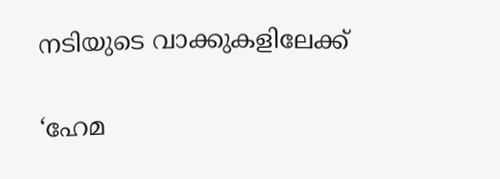നടിയുടെ വാക്കുകളിലേക്ക്

‘ഹേമ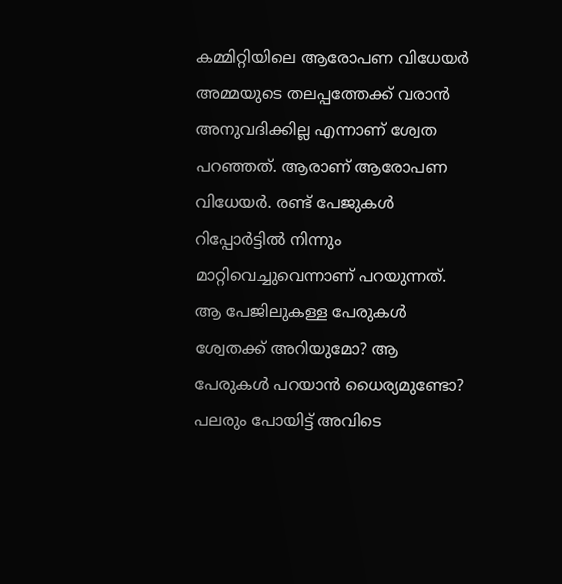കമ്മിറ്റിയിലെ ആരോപണ വിധേയർ അമ്മയുടെ തലപ്പത്തേക്ക് വരാൻ അനുവദിക്കില്ല എന്നാണ് ശ്വേത പറഞ്ഞത്. ആരാണ് ആരോപണ വിധേയർ. രണ്ട് പേജുകൾ റിപ്പോർട്ടിൽ നിന്നും മാറ്റിവെച്ചുവെന്നാണ് പറയുന്നത്. ആ പേജിലുകള്ള പേരുകൾ ശ്വേതക്ക് അറിയുമോ? ആ പേരുകൾ പറയാൻ ധൈര്യമുണ്ടോ?
പലരും പോയിട്ട് അവിടെ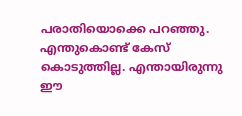പരാതിയൊക്കെ പറഞ്ഞു. എന്തുകൊണ്ട് കേസ് കൊടുത്തില്ല. എന്തായിരുന്നു ഈ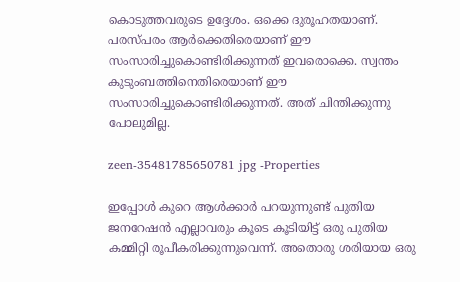കൊടുത്തവരുടെ ഉദ്ദേശം. ഒക്കെ ദുരൂഹതയാണ്. പരസ്പരം ആർക്കെതിരെയാണ് ഈ സംസാരിച്ചുകൊണ്ടിരിക്കുന്നത് ഇവരൊക്കെ. സ്വന്തം കുടുംബത്തിനെതിരെയാണ് ഈ സംസാരിച്ചുകൊണ്ടിരിക്കുന്നത്. അത് ചിന്തിക്കുന്നു പോലുമില്ല.

zeen-35481785650781 jpg -Properties

ഇപ്പോൾ കുറെ ആൾക്കാർ പറയുന്നുണ്ട് പുതിയ ജനറേഷൻ എല്ലാവരും കൂടെ കൂടിയിട്ട് ഒരു പുതിയ കമ്മിറ്റി രൂപീകരിക്കുന്നുവെന്ന്. അതൊരു ശരിയായ ഒരു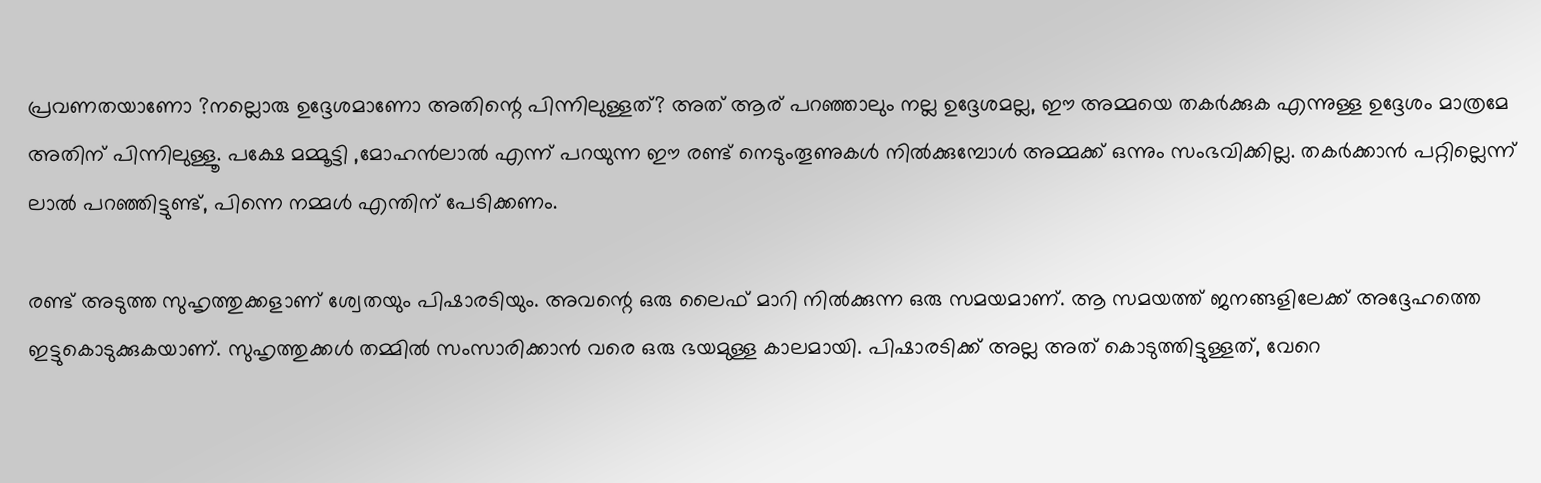പ്രവണതയാണോ ?നല്ലൊരു ഉദ്ദേശമാണോ അതിന്റെ പിന്നിലുള്ളത്? അത് ആര് പറഞ്ഞാലും നല്ല ഉദ്ദേശമല്ല, ഈ അമ്മയെ തകർക്കുക എന്നുള്ള ഉദ്ദേശം മാത്രമേ അതിന് പിന്നിലുള്ളൂ. പക്ഷേ മമ്മൂട്ടി ,മോഹൻലാൽ എന്ന് പറയുന്ന ഈ രണ്ട് നെടുംതൂണുകൾ നിൽക്കുമ്പോൾ അമ്മക്ക് ഒന്നും സംഭവിക്കില്ല. തകർക്കാൻ പറ്റില്ലെന്ന് ലാൽ പറഞ്ഞിട്ടുണ്ട്, പിന്നെ നമ്മൾ എന്തിന് പേടിക്കണം.

രണ്ട് അടുത്ത സുഹൃത്തുക്കളാണ് ശ്വേതയും പിഷാരടിയും. അവന്റെ ഒരു ലൈഫ് മാറി നിൽക്കുന്ന ഒരു സമയമാണ്. ആ സമയത്ത് ജനങ്ങളിലേക്ക് അദ്ദേഹത്തെ ഇട്ടുകൊടുക്കുകയാണ്. സുഹൃത്തുക്കൾ തമ്മിൽ സംസാരിക്കാൻ വരെ ഒരു ഭയമുള്ള കാലമായി. പിഷാരടിക്ക് അല്ല അത് കൊടുത്തിട്ടുള്ളത്, വേറെ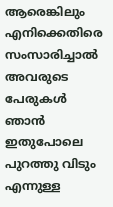ആരെങ്കിലും എനിക്കെതിരെ സംസാരിച്ചാൽ അവരുടെ പേരുകൾ ഞാൻ ഇതുപോലെ പുറത്തു വിടും എന്നുള്ള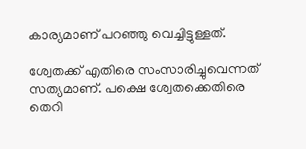കാര്യമാണ് പറഞ്ഞു വെച്ചിട്ടുള്ളത്.

ശ്വേതക്ക് എതിരെ സംസാരിച്ചുവെന്നത് സത്യമാണ്. പക്ഷെ ശ്വേതക്കെതിരെ തെറി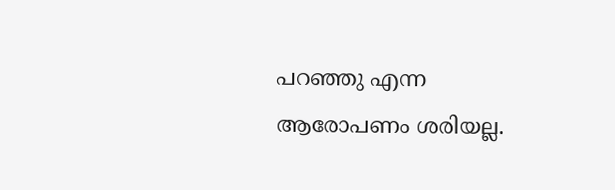പറഞ്ഞു എന്ന ആരോപണം ശരിയല്ല.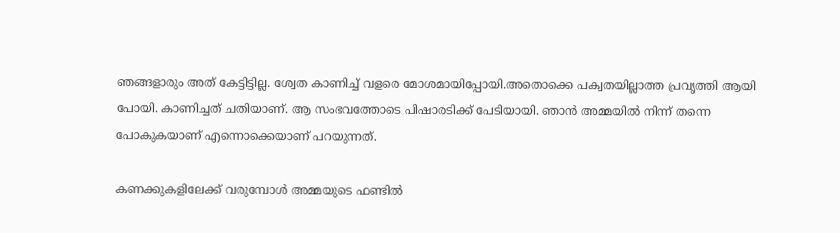ഞങ്ങളാരും അത് കേട്ടിട്ടില്ല. ശ്വേത കാണിച്ച് വളരെ മോശമായിപ്പോയി.അതൊക്കെ പക്വതയില്ലാത്ത പ്രവൃത്തി ആയി പോയി. കാണിച്ചത് ചതിയാണ്. ആ സംഭവത്തോടെ പിഷാരടിക്ക് പേടിയായി. ഞാൻ അമ്മയിൽ നിന്ന് തന്നെ പോകുകയാണ് എന്നൊക്കെയാണ് പറയുന്നത്.

കണക്കുകളിലേക്ക് വരുമ്പോൾ അമ്മയുടെ ഫണ്ടിൽ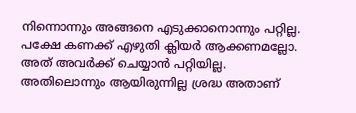നിന്നൊന്നും അങ്ങനെ എടുക്കാനൊന്നും പറ്റില്ല. പക്ഷേ കണക്ക് എഴുതി ക്ലിയർ ആക്കണമല്ലോ. അത് അവർക്ക് ചെയ്യാൻ പറ്റിയില്ല. അതിലൊന്നും ആയിരുന്നില്ല ശ്രദ്ധ അതാണ്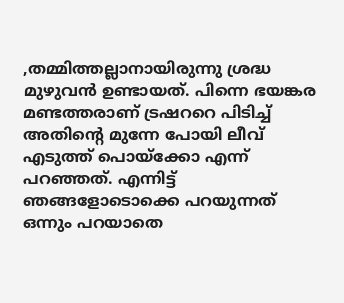,തമ്മിത്തല്ലാനായിരുന്നു ശ്രദ്ധ മുഴുവൻ ഉണ്ടായത്. പിന്നെ ഭയങ്കര മണ്ടത്തരാണ് ട്രഷററെ പിടിച്ച് അതിന്റെ മുന്നേ പോയി ലീവ് എടുത്ത് പൊയ്ക്കോ എന്ന് പറഞ്ഞത്. എന്നിട്ട് ഞങ്ങളോടൊക്കെ പറയുന്നത് ഒന്നും പറയാതെ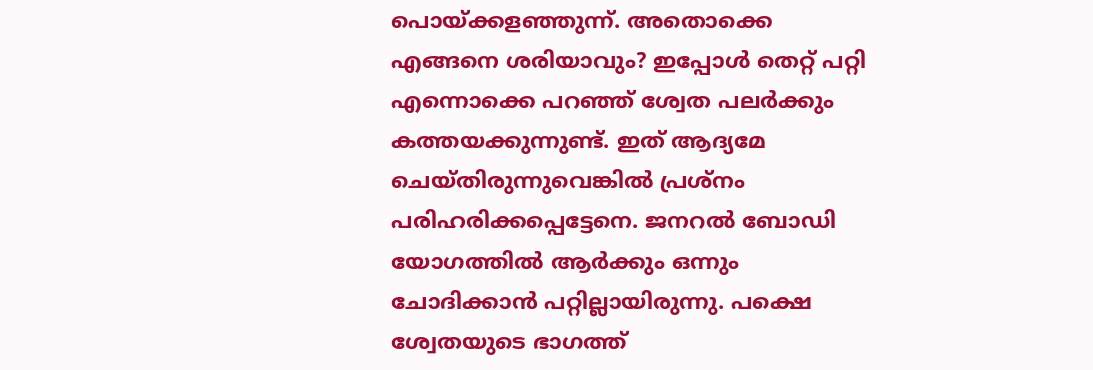പൊയ്ക്കളഞ്ഞുന്ന്. അതൊക്കെ എങ്ങനെ ശരിയാവും? ഇപ്പോൾ തെറ്റ് പറ്റി എന്നൊക്കെ പറഞ്ഞ് ശ്വേത പലർക്കും കത്തയക്കുന്നുണ്ട്. ഇത് ആദ്യമേ ചെയ്തിരുന്നുവെങ്കിൽ പ്രശ്നം പരിഹരിക്കപ്പെട്ടേനെ. ജനറൽ ബോഡി യോഗത്തിൽ ആർക്കും ഒന്നും ചോദിക്കാൻ പറ്റില്ലായിരുന്നു. പക്ഷെ ശ്വേതയുടെ ഭാഗത്ത്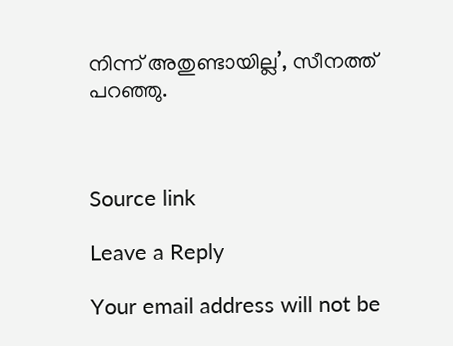നിന്ന് അതുണ്ടായില്ല’, സീനത്ത് പറഞ്ഞു.



Source link

Leave a Reply

Your email address will not be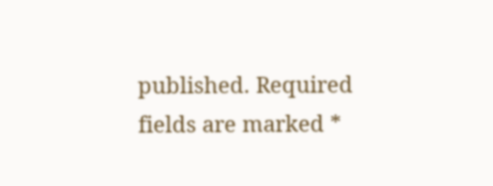published. Required fields are marked *